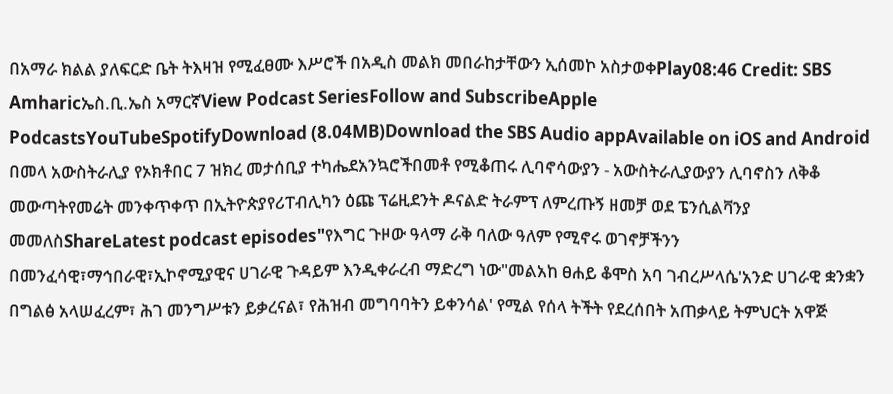በአማራ ክልል ያለፍርድ ቤት ትእዛዝ የሚፈፀሙ እሥሮች በአዲስ መልክ መበራከታቸውን ኢሰመኮ አስታወቀPlay08:46 Credit: SBS Amharicኤስ.ቢ.ኤስ አማርኛView Podcast SeriesFollow and SubscribeApple PodcastsYouTubeSpotifyDownload (8.04MB)Download the SBS Audio appAvailable on iOS and Android በመላ አውስትራሊያ የኦክቶበር 7 ዝክረ መታሰቢያ ተካሔደአንኳሮችበመቶ የሚቆጠሩ ሊባኖሳውያን - አውስትራሊያውያን ሊባኖስን ለቅቆ መውጣትየመሬት መንቀጥቀጥ በኢትዮጵያየሪፐብሊካን ዕጩ ፕሬዚደንት ዶናልድ ትራምፕ ለምረጡኝ ዘመቻ ወደ ፔንሲልቫንያ መመለስShareLatest podcast episodes"የእግር ጉዞው ዓላማ ራቅ ባለው ዓለም የሚኖሩ ወገኖቻችንን በመንፈሳዊ፣ማኅበራዊ፣ኢኮኖሚያዊና ሀገራዊ ጉዳይም እንዲቀራረብ ማድረግ ነው"መልአከ ፀሐይ ቆሞስ አባ ገብረሥላሴ'አንድ ሀገራዊ ቋንቋን በግልፅ አላሠፈረም፣ ሕገ መንግሥቱን ይቃረናል፣ የሕዝብ መግባባትን ይቀንሳል' የሚል የሰላ ትችት የደረሰበት አጠቃላይ ትምህርት አዋጅ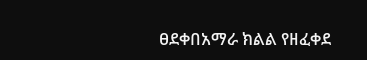ፀደቀበአማራ ክልል የዘፈቀደ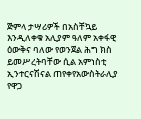ጅምላ ታሣሪዎች በአስቸኳይ እንዲለቀቁ አሊያም ዓለም አቀፋዊ ዕውቅና ባለው የወንጀል ሕግ ክስ ይመሥረትባቸው ሲል አምነስቲ ኢንተርናሽናል ጠየቀየአውስትራሊያ የዋጋ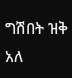ግሽበት ዝቅ አለ